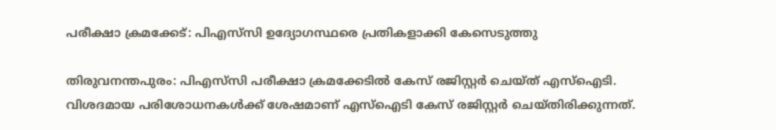പരീക്ഷാ ക്രമക്കേട്: പിഎസ്‌സി ഉദ്യോഗസ്ഥരെ പ്രതികളാക്കി കേസെടുത്തു

തിരുവനന്തപുരം: പിഎസ്‌സി പരീക്ഷാ ക്രമക്കേടിൽ കേസ് രജിസ്റ്റര്‍ ചെയ്ത് എസ്ഐടി. വിശദമായ പരിശോധനകള്‍ക്ക് ശേഷമാണ് എസ്‌ഐടി കേസ് രജിസ്റ്റര്‍ ചെയ്തിരിക്കുന്നത്.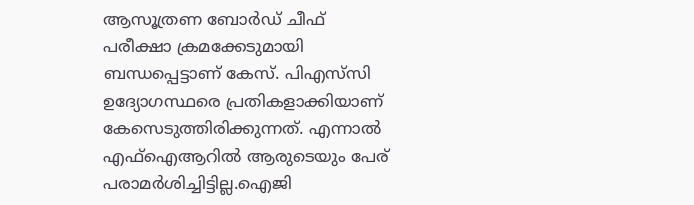ആസൂത്രണ ബോര്‍ഡ് ചീഫ് പരീക്ഷാ ക്രമക്കേടുമായി ബന്ധപ്പെട്ടാണ് കേസ്. പിഎസ്‌സി ഉദ്യോഗസ്ഥരെ പ്രതികളാക്കിയാണ് കേസെടുത്തിരിക്കുന്നത്. എന്നാല്‍ എഫ്‌ഐആറില്‍ ആരുടെയും പേര് പരാമര്‍ശിച്ചിട്ടില്ല.ഐജി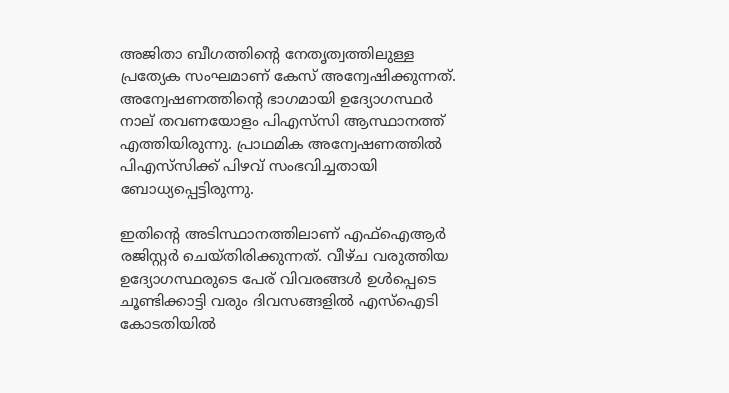അജിതാ ബീഗത്തിന്റെ നേതൃത്വത്തിലുള്ള പ്രത്യേക സംഘമാണ് കേസ് അന്വേഷിക്കുന്നത്. അന്വേഷണത്തിന്റെ ഭാഗമായി ഉദ്യോഗസ്ഥർ നാല് തവണയോളം പിഎസ്‌സി ആസ്ഥാനത്ത് എത്തിയിരുന്നു. പ്രാഥമിക അന്വേഷണത്തില്‍ പിഎസ്‌സിക്ക് പിഴവ് സംഭവിച്ചതായി ബോധ്യപ്പെട്ടിരുന്നു.

ഇതിന്റെ അടിസ്ഥാനത്തിലാണ് എഫ്‌ഐആര്‍ രജിസ്റ്റര്‍ ചെയ്തിരിക്കുന്നത്. വീഴ്ച വരുത്തിയ ഉദ്യോഗസ്ഥരുടെ പേര് വിവരങ്ങള്‍ ഉള്‍പ്പെടെ ചൂണ്ടിക്കാട്ടി വരും ദിവസങ്ങളില്‍ എസ്‌ഐടി കോടതിയില്‍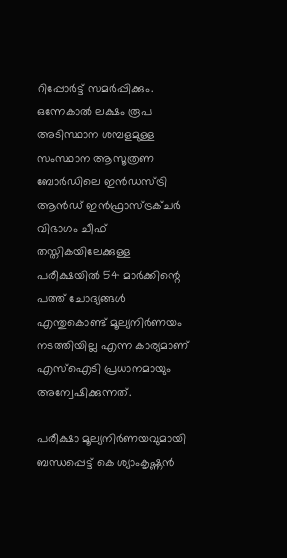റിപ്പോര്‍ട്ട് സമര്‍പ്പിക്കും. ഒന്നേകാല്‍ ലക്ഷം രൂപ അടിസ്ഥാന ശമ്പളമുള്ള സംസ്ഥാന ആസൂത്രണ ബോര്‍ഡിലെ ഇന്‍ഡസ്ട്രി ആന്‍ഡ് ഇന്‍ഫ്രാസ്ട്രക്ചര്‍ വിഭാഗം ചീഫ് തസ്തികയിലേക്കുള്ള പരീക്ഷയില്‍ 54 മാര്‍ക്കിന്റെ പത്ത് ചോദ്യങ്ങള്‍ എന്തുകൊണ്ട് മൂല്യനിര്‍ണയം നടത്തിയില്ല എന്ന കാര്യമാണ് എസ്‌ഐടി പ്രധാനമായും അന്വേഷിക്കുന്നത്.

പരീക്ഷാ മൂല്യനിര്‍ണയവുമായി ബന്ധപ്പെട്ട് കെ ശ്യാംകൃഷ്ണന്‍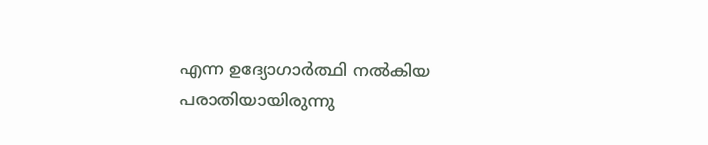എന്ന ഉദ്യോഗാര്‍ത്ഥി നല്‍കിയ പരാതിയായിരുന്നു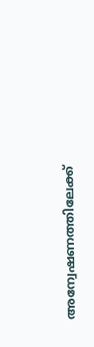അന്വേഷണത്തിലേക്ക്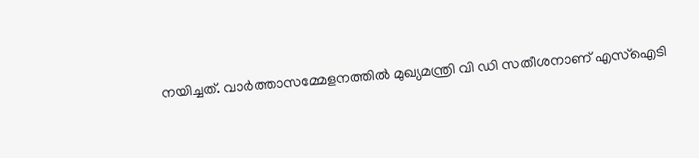നയിച്ചത്. വാർത്താസമ്മേളനത്തിൽ മുഖ്യമന്ത്രി വി ഡി സതീശനാണ് എസ്ഐടി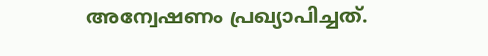അന്വേഷണം പ്രഖ്യാപിച്ചത്.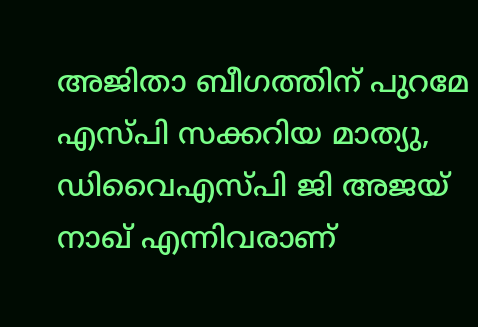അജിതാ ബീഗത്തിന് പുറമേ എസ്പി സക്കറിയ മാത്യു, ഡിവൈഎസ്പി ജി അജയ് നാഖ് എന്നിവരാണ്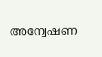അന്വേഷണ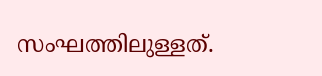സംഘത്തിലുള്ളത്.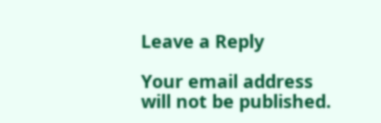Leave a Reply

Your email address will not be published.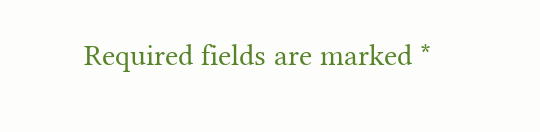Required fields are marked *